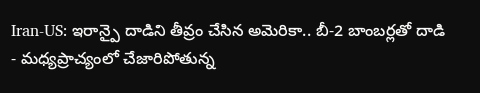Iran-US: ఇరాన్పై దాడిని తీవ్రం చేసిన అమెరికా.. బీ-2 బాంబర్లతో దాడి
- మధ్యప్రాచ్యంలో చేజారిపోతున్న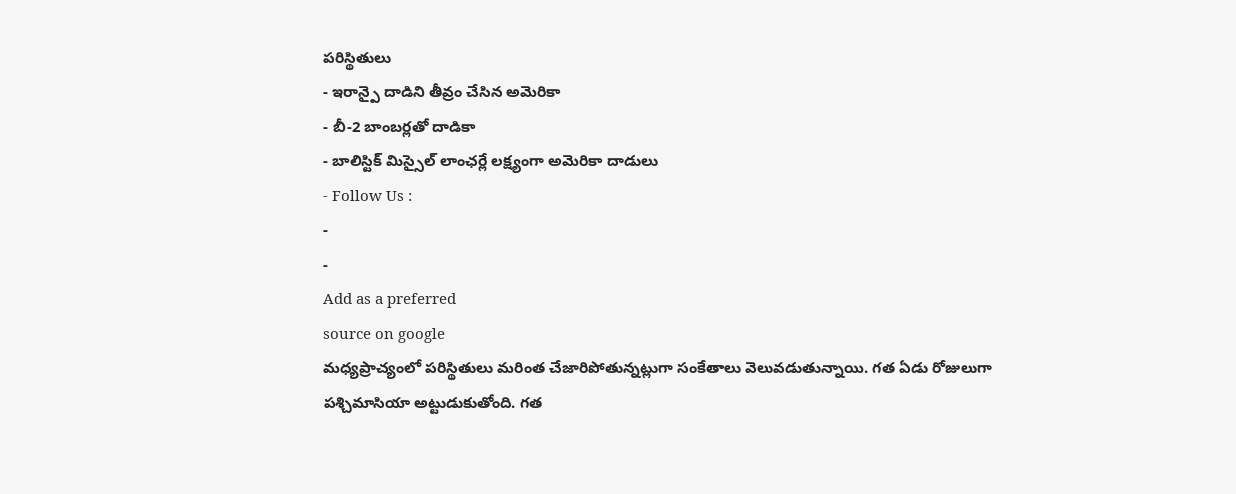పరిస్థితులు
- ఇరాన్పై దాడిని తీవ్రం చేసిన అమెరికా
- బీ-2 బాంబర్లతో దాడికా
- బాలిస్టిక్ మిస్సైల్ లాంఛర్లే లక్ష్యంగా అమెరికా దాడులు
- Follow Us :
-
-
Add as a preferred
source on google
మధ్యప్రాచ్యంలో పరిస్థితులు మరింత చేజారిపోతున్నట్లుగా సంకేతాలు వెలువడుతున్నాయి. గత ఏడు రోజులుగా పశ్చిమాసియా అట్టుడుకుతోంది. గత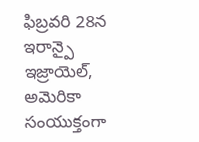ఫిబ్రవరి 28న ఇరాన్పై ఇజ్రాయెల్, అమెరికా సంయుక్తంగా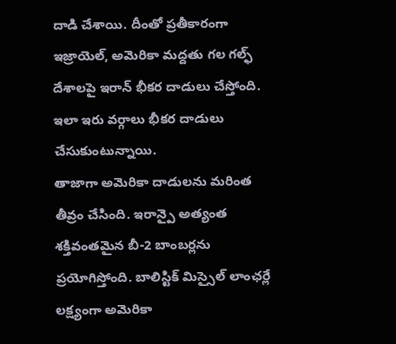దాడి చేశాయి. దీంతో ప్రతీకారంగా ఇజ్రాయెల్, అమెరికా మద్దతు గల గల్ఫ్ దేశాలపై ఇరాన్ భీకర దాడులు చేస్తోంది. ఇలా ఇరు వర్గాలు భీకర దాడులు చేసుకుంటున్నాయి.
తాజాగా అమెరికా దాడులను మరింత తీవ్రం చేసింది. ఇరాన్పై అత్యంత శక్తివంతమైన బీ-2 బాంబర్లను ప్రయోగిస్తోంది. బాలిస్టిక్ మిస్సైల్ లాంఛర్లే లక్ష్యంగా అమెరికా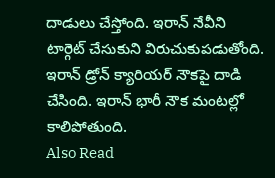దాడులు చేస్తోంది. ఇరాన్ నేవీని టార్గెట్ చేసుకుని విరుచుకుపడుతోంది. ఇరాన్ డ్రోన్ క్యారియర్ నౌకపై దాడి చేసింది. ఇరాన్ భారీ నౌక మంటల్లో కాలిపోతుంది.
Also Read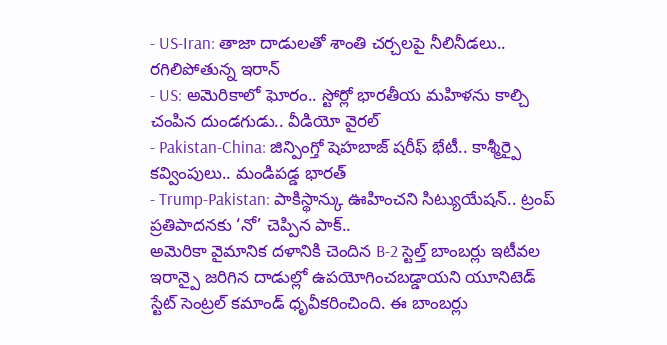- US-Iran: తాజా దాడులతో శాంతి చర్చలపై నీలినీడలు.. రగిలిపోతున్న ఇరాన్
- US: అమెరికాలో ఘోరం.. స్టోర్లో భారతీయ మహిళను కాల్చి చంపిన దుండగుడు.. వీడియో వైరల్
- Pakistan-China: జిన్పింగ్తో షెహబాజ్ షరీఫ్ భేటీ.. కాశ్మీర్పై కవ్వింపులు.. మండిపడ్డ భారత్
- Trump-Pakistan: పాకిస్థాన్కు ఊహించని సిట్యుయేషన్.. ట్రంప్ ప్రతిపాదనకు ‘నో’ చెప్పిన పాక్..
అమెరికా వైమానిక దళానికి చెందిన B-2 స్టెల్త్ బాంబర్లు ఇటీవల ఇరాన్పై జరిగిన దాడుల్లో ఉపయోగించబడ్డాయని యూనిటెడ్ స్టేట్ సెంట్రల్ కమాండ్ ధృవీకరించింది. ఈ బాంబర్లు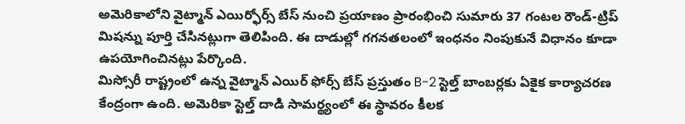అమెరికాలోని వైట్మాన్ ఎయిర్ఫోర్స్ బేస్ నుంచి ప్రయాణం ప్రారంభించి సుమారు 37 గంటల రౌండ్-ట్రిప్ మిషన్ను పూర్తి చేసినట్లుగా తెలిపింది. ఈ దాడుల్లో గగనతలంలో ఇంధనం నింపుకునే విధానం కూడా ఉపయోగించినట్లు పేర్కొంది.
మిస్సోరీ రాష్ట్రంలో ఉన్న వైట్మాన్ ఎయిర్ ఫోర్స్ బేస్ ప్రస్తుతం B-2 స్టెల్త్ బాంబర్లకు ఏకైక కార్యాచరణ కేంద్రంగా ఉంది. అమెరికా స్టెల్త్ దాడి సామర్థ్యంలో ఈ స్థావరం కీలక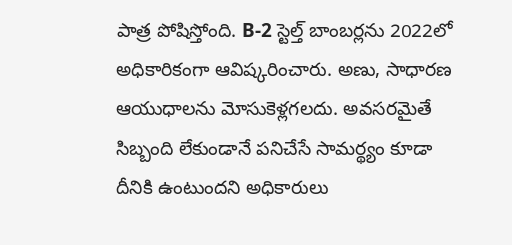పాత్ర పోషిస్తోంది. B-2 స్టెల్త్ బాంబర్లను 2022లో అధికారికంగా ఆవిష్కరించారు. అణు, సాధారణ ఆయుధాలను మోసుకెళ్లగలదు. అవసరమైతే సిబ్బంది లేకుండానే పనిచేసే సామర్థ్యం కూడా దీనికి ఉంటుందని అధికారులు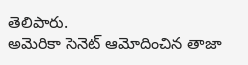తెలిపారు.
అమెరికా సెనెట్ ఆమోదించిన తాజా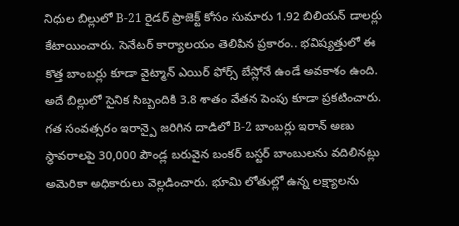నిధుల బిల్లులో B-21 రైడర్ ప్రాజెక్ట్ కోసం సుమారు 1.92 బిలియన్ డాలర్లు కేటాయించారు. సెనేటర్ కార్యాలయం తెలిపిన ప్రకారం.. భవిష్యత్తులో ఈ కొత్త బాంబర్లు కూడా వైట్మాన్ ఎయిర్ ఫోర్స్ బేస్లోనే ఉండే అవకాశం ఉంది. అదే బిల్లులో సైనిక సిబ్బందికి 3.8 శాతం వేతన పెంపు కూడా ప్రకటించారు.
గత సంవత్సరం ఇరాన్పై జరిగిన దాడిలో B-2 బాంబర్లు ఇరాన్ అణు స్థావరాలపై 30,000 పౌండ్ల బరువైన బంకర్ బస్టర్ బాంబులను వదిలినట్లు అమెరికా అధికారులు వెల్లడించారు. భూమి లోతుల్లో ఉన్న లక్ష్యాలను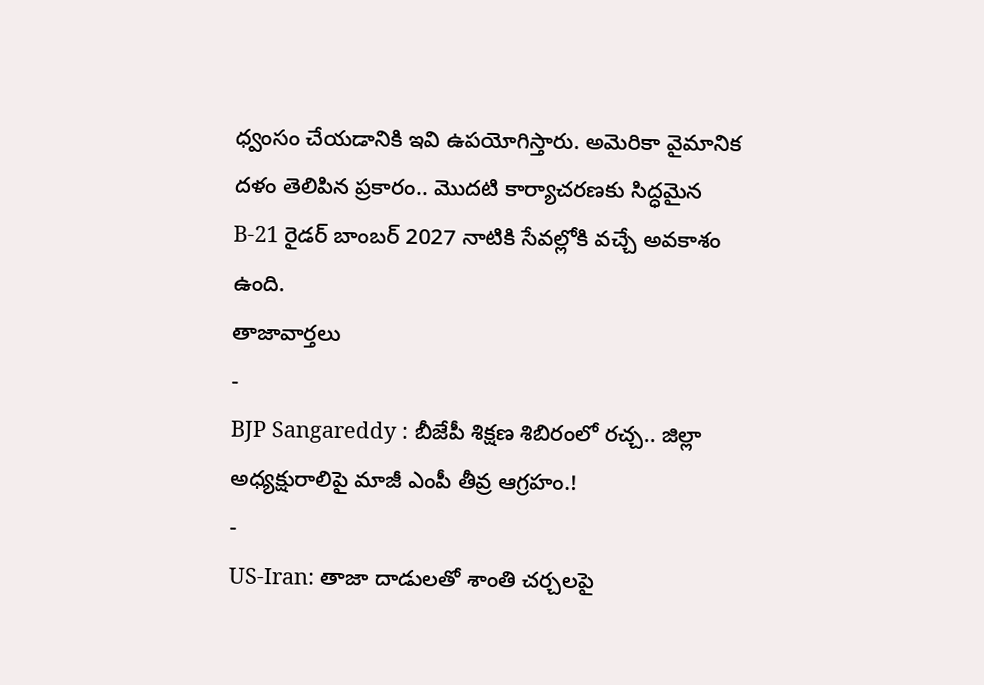ధ్వంసం చేయడానికి ఇవి ఉపయోగిస్తారు. అమెరికా వైమానిక దళం తెలిపిన ప్రకారం.. మొదటి కార్యాచరణకు సిద్ధమైన B-21 రైడర్ బాంబర్ 2027 నాటికి సేవల్లోకి వచ్చే అవకాశం ఉంది.
తాజావార్తలు
-
BJP Sangareddy : బీజేపీ శిక్షణ శిబిరంలో రచ్చ.. జిల్లా అధ్యక్షురాలిపై మాజీ ఎంపీ తీవ్ర ఆగ్రహం.!
-
US-Iran: తాజా దాడులతో శాంతి చర్చలపై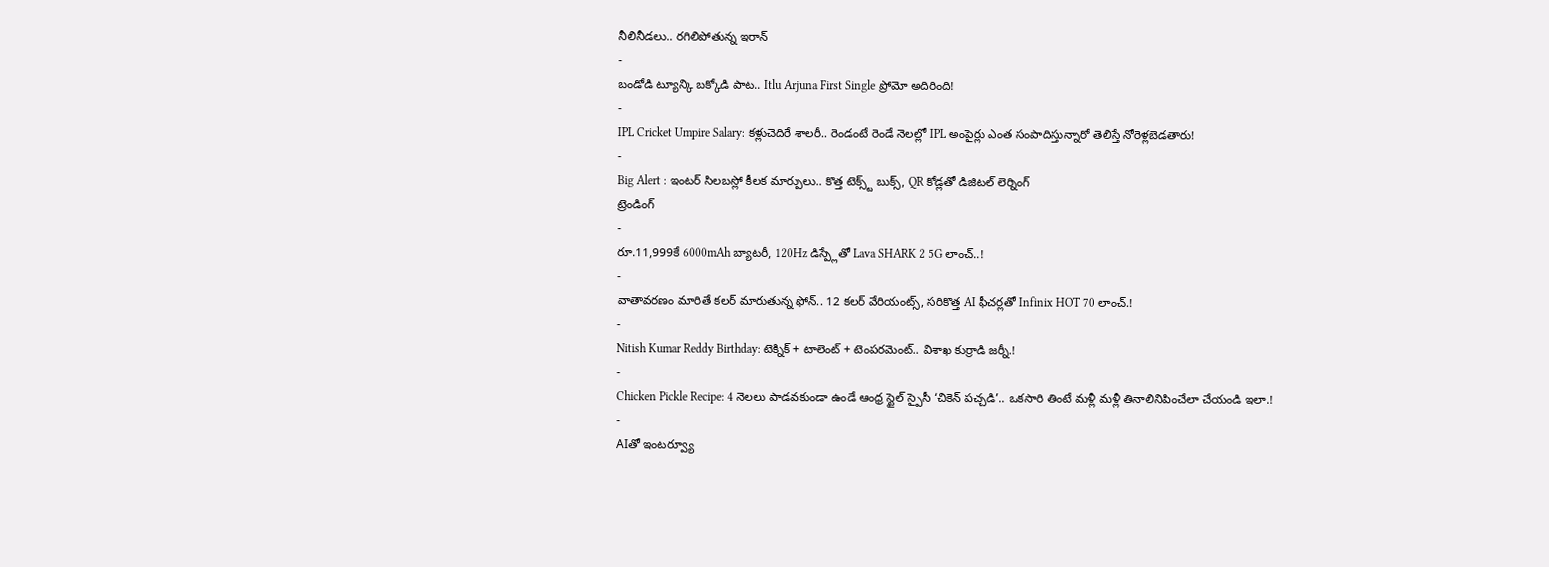నీలినీడలు.. రగిలిపోతున్న ఇరాన్
-
బండోడి ట్యూన్కి బక్కోడి పాట.. Itlu Arjuna First Single ప్రోమో అదిరింది!
-
IPL Cricket Umpire Salary: కళ్లుచెదిరే శాలరీ.. రెండంటే రెండే నెలల్లో IPL అంపైర్లు ఎంత సంపాదిస్తున్నారో తెలిస్తే నోరెళ్లబెడతారు!
-
Big Alert : ఇంటర్ సిలబస్లో కీలక మార్పులు.. కొత్త టెక్స్ట్ బుక్స్, QR కోడ్లతో డిజిటల్ లెర్నింగ్
ట్రెండింగ్
-
రూ.11,999కే 6000mAh బ్యాటరీ, 120Hz డిస్ప్లేతో Lava SHARK 2 5G లాంచ్..!
-
వాతావరణం మారితే కలర్ మారుతున్న ఫోన్.. 12 కలర్ వేరియంట్స్, సరికొత్త AI ఫీచర్లతో Infinix HOT 70 లాంచ్.!
-
Nitish Kumar Reddy Birthday: టెక్నిక్ + టాలెంట్ + టెంపరమెంట్.. విశాఖ కుర్రాడి జర్నీ.!
-
Chicken Pickle Recipe: 4 నెలలు పాడవకుండా ఉండే ఆంధ్ర స్టైల్ స్పైసీ ‘చికెన్ పచ్చడి’.. ఒకసారి తింటే మళ్లీ మళ్లీ తినాలినిపించేలా చేయండి ఇలా.!
-
AIతో ఇంటర్వ్యూ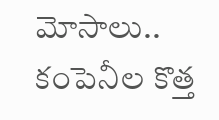మోసాలు.. కంపెనీల కొత్త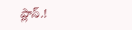ప్లాన్.!